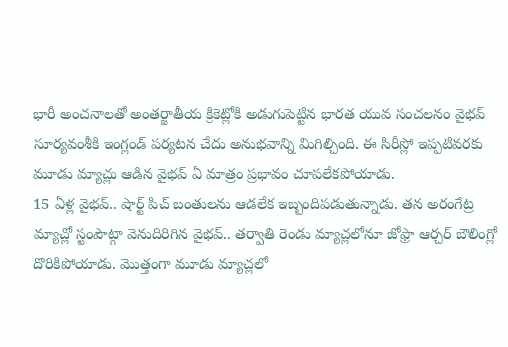భారీ అంచనాలతో అంతర్జాతీయ క్రికెట్లోకి అడుగుపెట్టిన భారత యువ సంచలనం వైభవ్ సూర్యవంశీకి ఇంగ్లండ్ పర్యటన చేదు అనుభవాన్ని మిగిల్చింది. ఈ సిరీస్లో ఇప్పటివరకు మూడు మ్యాచ్లు ఆడిన వైభవ్ ఏ మాత్రం ప్రభావం చూపలేకపోయాడు.
15 ఏళ్ల వైభవ్.. షార్ట్ పిచ్ బంతులను ఆడలేక ఇబ్బందిపడుతున్నాడు. తన అరంగేట్ర మ్యాచ్లో స్టంపౌట్గా వెనుదిరిగిన వైభవ్.. తర్వాతి రెండు మ్యాచ్లలోనూ జోఫ్రా ఆర్చర్ బౌలింగ్లో దొరికిపోయాడు. మొత్తంగా మూడు మ్యాచ్లలో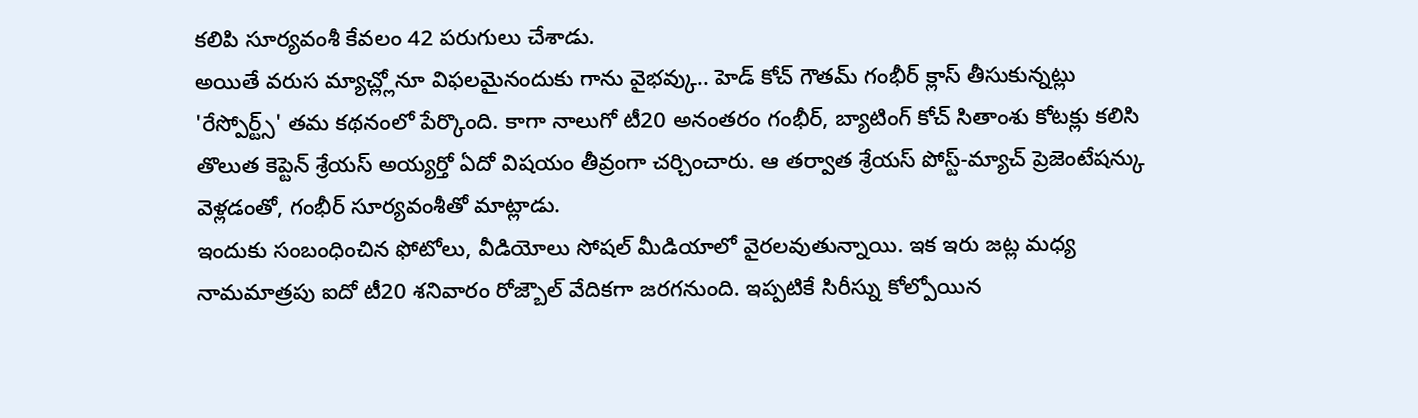కలిపి సూర్యవంశీ కేవలం 42 పరుగులు చేశాడు.
అయితే వరుస మ్యాచ్ల్లోనూ విఫలమైనందుకు గాను వైభవ్కు.. హెడ్ కోచ్ గౌతమ్ గంభీర్ క్లాస్ తీసుకున్నట్లు 'రేస్పోర్ట్స్' తమ కథనంలో పేర్కొంది. కాగా నాలుగో టీ20 అనంతరం గంభీర్, బ్యాటింగ్ కోచ్ సితాంశు కోటక్లు కలిసి తొలుత కెప్టెన్ శ్రేయస్ అయ్యర్తో ఏదో విషయం తీవ్రంగా చర్చించారు. ఆ తర్వాత శ్రేయస్ పోస్ట్-మ్యాచ్ ప్రెజెంటేషన్కు వెళ్లడంతో, గంభీర్ సూర్యవంశీతో మాట్లాడు.
ఇందుకు సంబంధించిన ఫోటోలు, వీడియోలు సోషల్ మీడియాలో వైరలవుతున్నాయి. ఇక ఇరు జట్ల మధ్య నామమాత్రపు ఐదో టీ20 శనివారం రోజ్బౌల్ వేదికగా జరగనుంది. ఇప్పటికే సిరీస్ను కోల్పోయిన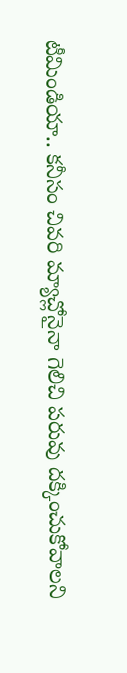టీమిండియా.. కనీసం చివరి మ్యాచ్లోనైనా గెలిచి పరువు దక్కించుకోవాలని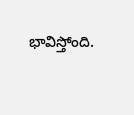భావిస్తోంది.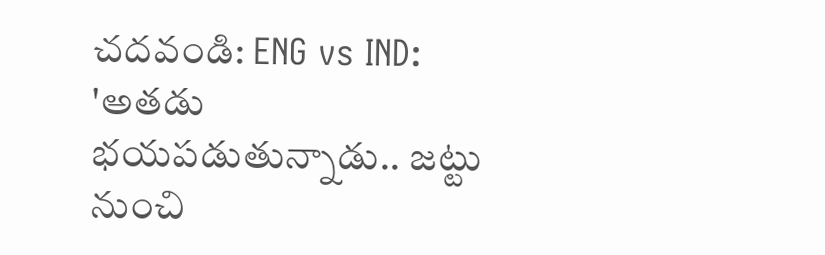చదవండి: ENG vs IND: 'అతడు భయపడుతున్నాడు.. జట్టు నుంచి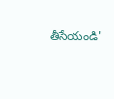తీసేయండి'